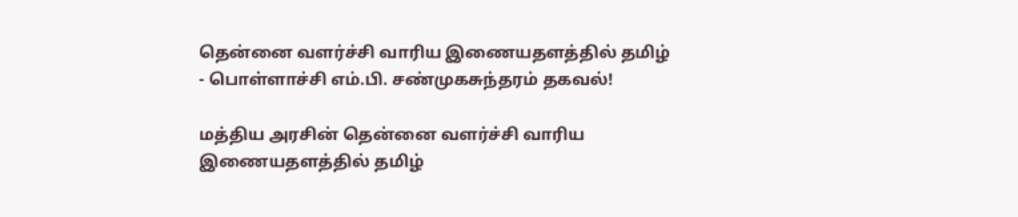தென்னை வளர்ச்சி வாரிய இணையதளத்தில் தமிழ் - பொள்ளாச்சி எம்.பி. சண்முகசுந்தரம் தகவல்!

மத்திய அரசின் தென்னை வளர்ச்சி வாரிய இணையதளத்தில் தமிழ்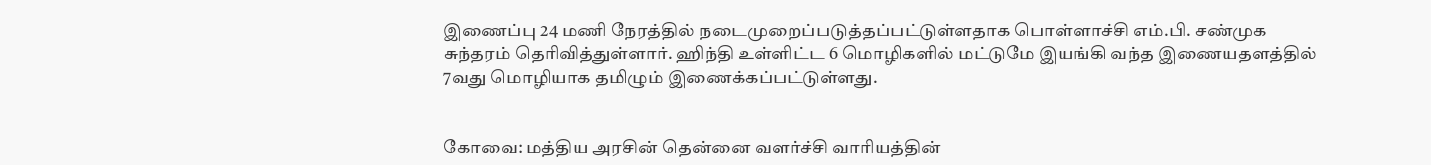இணைப்பு 24 மணி நேரத்தில் நடைமுறைப்படுத்தப்பட்டுள்ளதாக பொள்ளாச்சி எம்.பி. சண்முக சுந்தரம் தெரிவித்துள்ளார். ஹிந்தி உள்ளிட்ட 6 மொழிகளில் மட்டுமே இயங்கி வந்த இணையதளத்தில் 7வது மொழியாக தமிழும் இணைக்கப்பட்டுள்ளது.


கோவை: மத்திய அரசின் தென்னை வளர்ச்சி வாரியத்தின்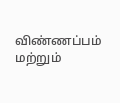விண்ணப்பம் மற்றும்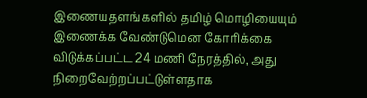இணையதளங்களில் தமிழ் மொழியையும் இணைக்க வேண்டுமென கோரிக்கை விடுக்கப்பட்ட 24 மணி நேரத்தில், அது நிறைவேற்றப்பட்டுள்ளதாக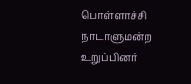பொள்ளாச்சி நாடாளுமன்ற உறுப்பினர்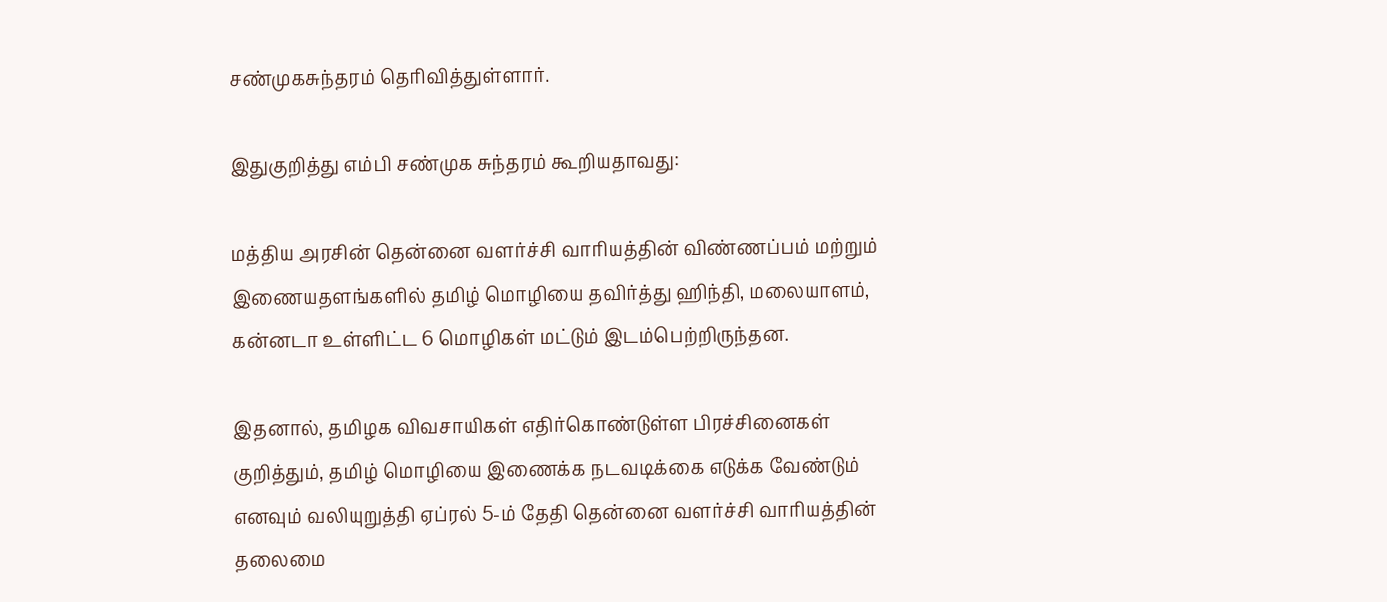சண்முகசுந்தரம் தெரிவித்துள்ளார்.

இதுகுறித்து எம்பி சண்முக சுந்தரம் கூறியதாவது:

மத்திய அரசின் தென்னை வளர்ச்சி வாரியத்தின் விண்ணப்பம் மற்றும் இணையதளங்களில் தமிழ் மொழியை தவிர்த்து ஹிந்தி, மலையாளம், கன்னடா உள்ளிட்ட 6 மொழிகள் மட்டும் இடம்பெற்றிருந்தன.

இதனால், தமிழக விவசாயிகள் எதிர்கொண்டுள்ள பிரச்சினைகள் குறித்தும், தமிழ் மொழியை இணைக்க நடவடிக்கை எடுக்க வேண்டும் எனவும் வலியுறுத்தி ஏப்ரல் 5-ம் தேதி தென்னை வளர்ச்சி வாரியத்தின் தலைமை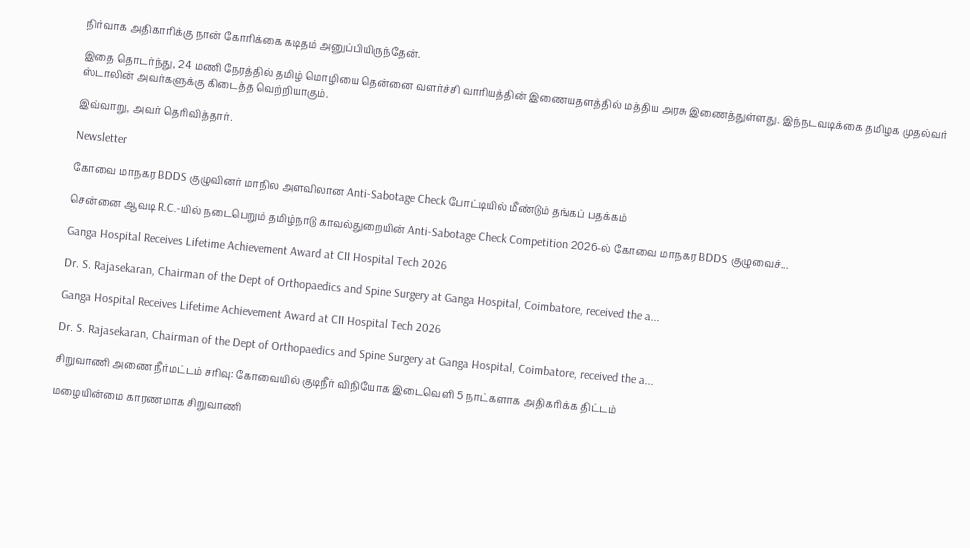நிர்வாக அதிகாரிக்கு நான் கோரிக்கை கடிதம் அனுப்பியிருந்தேன்.

இதை தொடர்ந்து, 24 மணி நேரத்தில் தமிழ் மொழியை தென்னை வளர்ச்சி வாரியத்தின் இணையதளத்தில் மத்திய அரசு இணைத்துள்ளது. இந்நடவடிக்கை தமிழக முதல்வர் ஸ்டாலின் அவர்களுக்கு கிடைத்த வெற்றியாகும்.

இவ்வாறு, அவர் தெரிவித்தார்.

Newsletter

கோவை மாநகர BDDS குழுவினர் மாநில அளவிலான Anti-Sabotage Check போட்டியில் மீண்டும் தங்கப் பதக்கம்

சென்னை ஆவடி R.C.-யில் நடைபெறும் தமிழ்நாடு காவல்துறையின் Anti-Sabotage Check Competition 2026-ல் கோவை மாநகர BDDS குழுவைச்...

Ganga Hospital Receives Lifetime Achievement Award at CII Hospital Tech 2026

Dr. S. Rajasekaran, Chairman of the Dept of Orthopaedics and Spine Surgery at Ganga Hospital, Coimbatore, received the a...

Ganga Hospital Receives Lifetime Achievement Award at CII Hospital Tech 2026

Dr. S. Rajasekaran, Chairman of the Dept of Orthopaedics and Spine Surgery at Ganga Hospital, Coimbatore, received the a...

சிறுவாணி அணை நீர்மட்டம் சரிவு: கோவையில் குடிநீர் விநியோக இடைவெளி 5 நாட்களாக அதிகரிக்க திட்டம்

மழையின்மை காரணமாக சிறுவாணி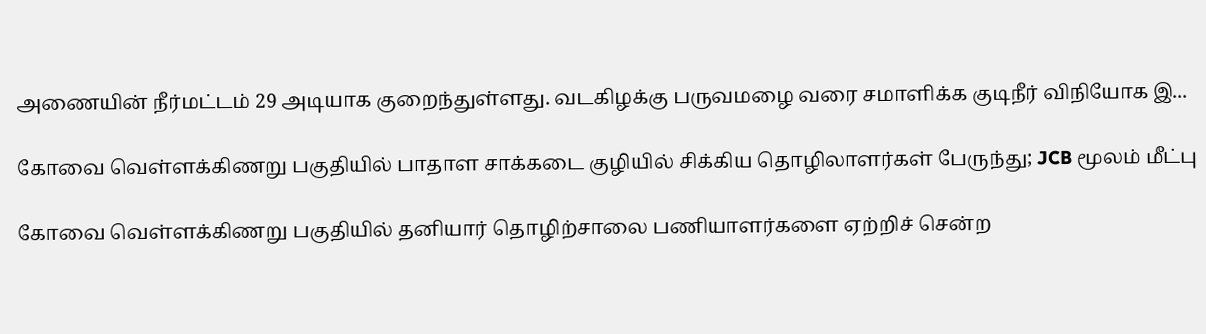அணையின் நீர்மட்டம் 29 அடியாக குறைந்துள்ளது. வடகிழக்கு பருவமழை வரை சமாளிக்க குடிநீர் விநியோக இ...

கோவை வெள்ளக்கிணறு பகுதியில் பாதாள சாக்கடை குழியில் சிக்கிய தொழிலாளர்கள் பேருந்து; JCB மூலம் மீட்பு

கோவை வெள்ளக்கிணறு பகுதியில் தனியார் தொழிற்சாலை பணியாளர்களை ஏற்றிச் சென்ற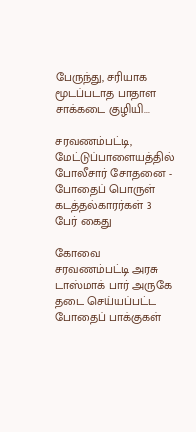பேருந்து, சரியாக மூடப்படாத பாதாள சாக்கடை குழியி...

சரவணம்பட்டி, மேட்டுப்பாளையத்தில் போலீசார் சோதனை - போதைப் பொருள் கடத்தல்காரர்கள் 3 பேர் கைது

கோவை சரவணம்பட்டி அரசு டாஸ்மாக் பார் அருகே தடை செய்யப்பட்ட போதைப் பாக்குகள்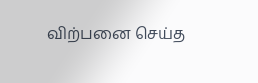விற்பனை செய்த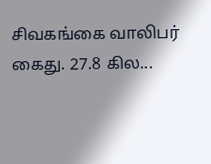சிவகங்கை வாலிபர் கைது. 27.8 கில...